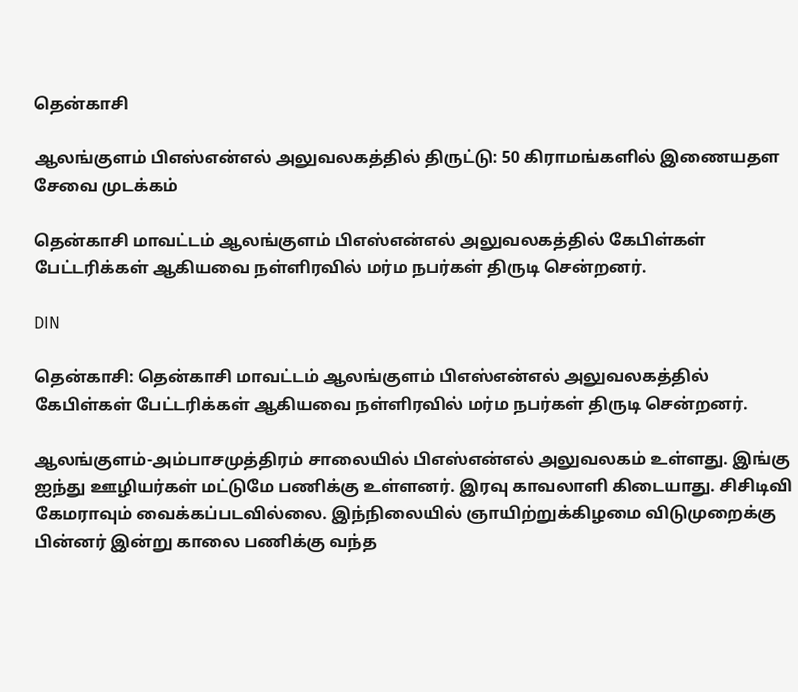தென்காசி

ஆலங்குளம் பிஎஸ்என்எல் அலுவலகத்தில் திருட்டு: 50 கிராமங்களில் இணையதள சேவை முடக்கம்

தென்காசி மாவட்டம் ஆலங்குளம் பிஎஸ்என்எல் அலுவலகத்தில் கேபிள்கள் பேட்டரிக்கள் ஆகியவை நள்ளிரவில் மர்ம நபர்கள் திருடி சென்றனர்.

DIN

தென்காசி: தென்காசி மாவட்டம் ஆலங்குளம் பிஎஸ்என்எல் அலுவலகத்தில் கேபிள்கள் பேட்டரிக்கள் ஆகியவை நள்ளிரவில் மர்ம நபர்கள் திருடி சென்றனர்.

ஆலங்குளம்-அம்பாசமுத்திரம் சாலையில் பிஎஸ்என்எல் அலுவலகம் உள்ளது. இங்கு ஐந்து ஊழியர்கள் மட்டுமே பணிக்கு உள்ளனர். இரவு காவலாளி கிடையாது. சிசிடிவி கேமராவும் வைக்கப்படவில்லை. இந்நிலையில் ஞாயிற்றுக்கிழமை விடுமுறைக்கு பின்னர் இன்று காலை பணிக்கு வந்த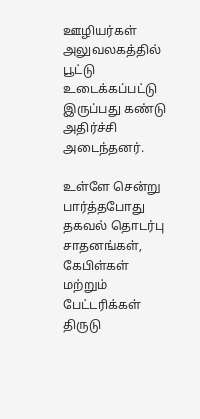ஊழியர்கள் அலுவலகத்தில் பூட்டு உடைக்கப்பட்டு இருப்பது கண்டு அதிர்ச்சி அடைந்தனர்.

உள்ளே சென்று பார்த்தபோது தகவல் தொடர்பு சாதனங்கள், கேபிள்கள் மற்றும் பேட்டரிக்கள் திருடு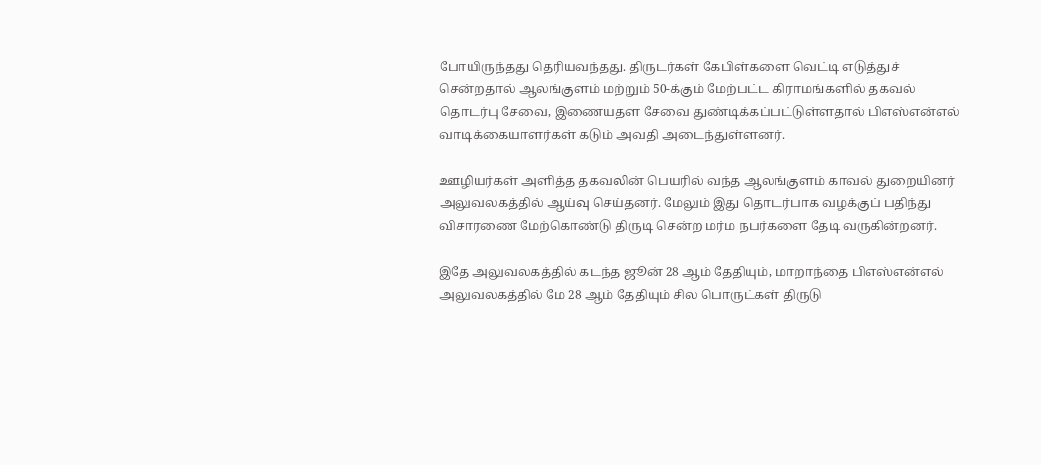போயிருந்தது தெரியவந்தது. திருடர்கள் கேபிள்களை வெட்டி எடுத்துச் சென்றதால் ஆலங்குளம் மற்றும் 50-க்கும் மேற்பட்ட கிராமங்களில் தகவல் தொடர்பு சேவை, இணையதள சேவை துண்டிக்கப்பட்டுள்ளதால் பிஎஸ்என்எல் வாடிக்கையாளர்கள் கடும் அவதி அடைந்துள்ளனர்.

ஊழியர்கள் அளித்த தகவலின் பெயரில் வந்த ஆலங்குளம் காவல் துறையினர் அலுவலகத்தில் ஆய்வு செய்தனர். மேலும் இது தொடர்பாக வழக்குப் பதிந்து விசாரணை மேற்கொண்டு திருடி சென்ற மர்ம நபர்களை தேடி வருகின்றனர்.

இதே அலுவலகத்தில் கடந்த ஜூன் 28 ஆம் தேதியும், மாறாந்தை பிஎஸ்என்எல் அலுவலகத்தில் மே 28 ஆம் தேதியும் சில பொருட்கள் திருடு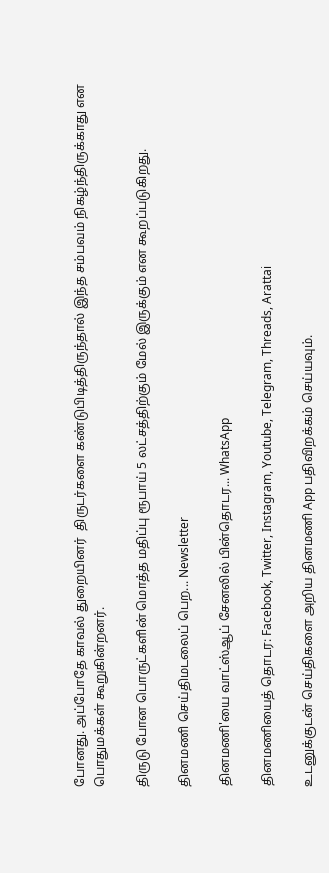போனது. அப்போதே காவல் துறையினர்  திருடர்களை கண்டுபிடித்திருந்தால் இந்த சம்பவம் நிகழ்ந்திருக்காது என பொதுமக்கள் கூறுகின்றனர்.

திருடு போன பொருட்களின் மொத்த மதிப்பு ரூபாய் 5 லட்சத்திற்கும் மேல் இருக்கும் என கூறப்படுகிறது.

தினமணி செய்திமடலைப் பெற... Newsletter

தினமணி'யை வாட்ஸ்ஆப் சேனலில் பின்தொடர... WhatsApp

தினமணியைத் தொடர: Facebook, Twitter, Instagram, Youtube, Telegram, Threads, Arattai

உடனுக்குடன் செய்திகளை அறிய தினமணி App பதிவிறக்கம் செய்யவும்.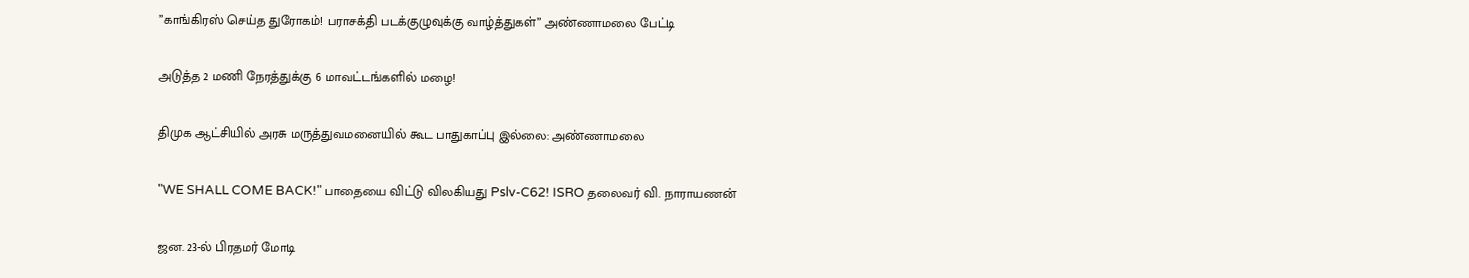”காங்கிரஸ் செய்த துரோகம்! பராசக்தி படக்குழுவுக்கு வாழ்த்துகள்” அண்ணாமலை பேட்டி

அடுத்த 2 மணி நேரத்துக்கு 6 மாவட்டங்களில் மழை!

திமுக ஆட்சியில் அரசு மருத்துவமனையில் கூட பாதுகாப்பு இல்லை: அண்ணாமலை

"WE SHALL COME BACK!" பாதையை விட்டு விலகியது Pslv-C62! ISRO தலைவர் வி. நாராயணன்

ஜன. 23-ல் பிரதமர் மோடி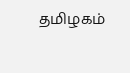தமிழகம்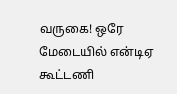வருகை! ஒரே மேடையில் என்டிஏ கூட்டணி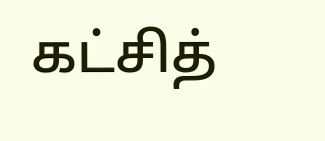கட்சித்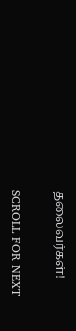தலைவர்கள்!

SCROLL FOR NEXT